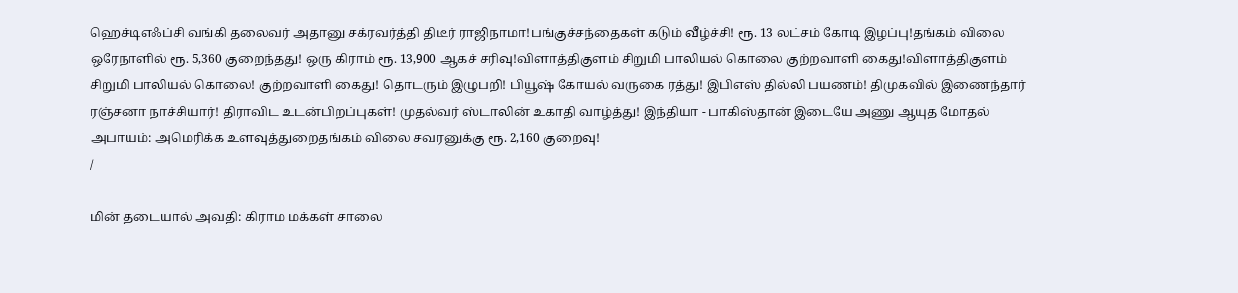ஹெச்டிஎஃப்சி வங்கி தலைவர் அதானு சக்ரவர்த்தி திடீர் ராஜிநாமா!பங்குச்சந்தைகள் கடும் வீழ்ச்சி! ரூ. 13 லட்சம் கோடி இழப்பு!தங்கம் விலை ஒரேநாளில் ரூ. 5,360 குறைந்தது! ஒரு கிராம் ரூ. 13,900 ஆகச் சரிவு!விளாத்திகுளம் சிறுமி பாலியல் கொலை குற்றவாளி கைது!விளாத்திகுளம் சிறுமி பாலியல் கொலை! குற்றவாளி கைது! தொடரும் இழுபறி! பியூஷ் கோயல் வருகை ரத்து! இபிஎஸ் தில்லி பயணம்! திமுகவில் இணைந்தார் ரஞ்சனா நாச்சியார்! திராவிட உடன்பிறப்புகள்! முதல்வர் ஸ்டாலின் உகாதி வாழ்த்து! இந்தியா - பாகிஸ்தான் இடையே அணு ஆயுத மோதல் அபாயம்: அமெரிக்க உளவுத்துறைதங்கம் விலை சவரனுக்கு ரூ. 2,160 குறைவு!
/

மின் தடையால் அவதி: கிராம மக்கள் சாலை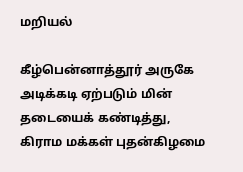மறியல்

கீழ்பென்னாத்தூர் அருகே அடிக்கடி ஏற்படும் மின் தடையைக் கண்டித்து, கிராம மக்கள் புதன்கிழமை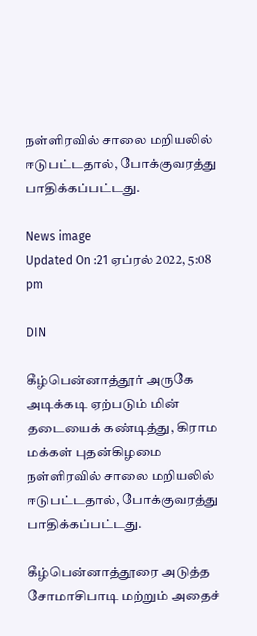நள்ளிரவில் சாலை மறியலில் ஈடுபட்டதால், போக்குவரத்து பாதிக்கப்பட்டது.

News image
Updated On :21 ஏப்ரல் 2022, 5:08 pm

DIN

கீழ்பென்னாத்தூர் அருகே அடிக்கடி ஏற்படும் மின் தடையைக் கண்டித்து, கிராம மக்கள் புதன்கிழமை நள்ளிரவில் சாலை மறியலில் ஈடுபட்டதால், போக்குவரத்து பாதிக்கப்பட்டது.

கீழ்பென்னாத்தூரை அடுத்த சோமாசிபாடி மற்றும் அதைச்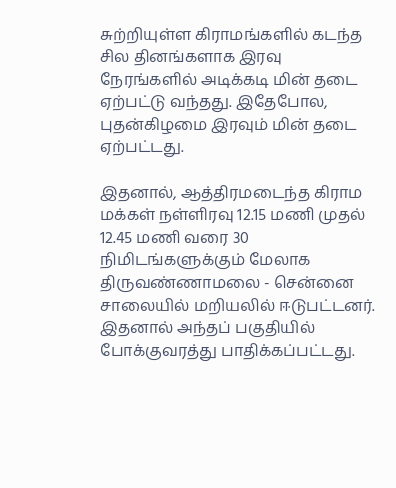சுற்றியுள்ள கிராமங்களில் கடந்த சில தினங்களாக இரவு நேரங்களில் அடிக்கடி மின் தடை ஏற்பட்டு வந்தது. இதேபோல, புதன்கிழமை இரவும் மின் தடை ஏற்பட்டது.

இதனால், ஆத்திரமடைந்த கிராம மக்கள் நள்ளிரவு 12.15 மணி முதல் 12.45 மணி வரை 30 நிமிடங்களுக்கும் மேலாக திருவண்ணாமலை - சென்னை சாலையில் மறியலில் ஈடுபட்டனர். இதனால் அந்தப் பகுதியில் போக்குவரத்து பாதிக்கப்பட்டது.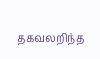தகவலறிந்த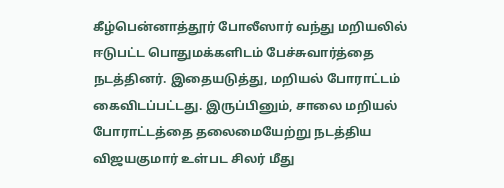கீழ்பென்னாத்தூர் போலீஸார் வந்து மறியலில் ஈடுபட்ட பொதுமக்களிடம் பேச்சுவார்த்தை நடத்தினர். இதையடுத்து, மறியல் போராட்டம் கைவிடப்பட்டது. இருப்பினும், சாலை மறியல் போராட்டத்தை தலைமையேற்று நடத்திய விஜயகுமார் உள்பட சிலர் மீது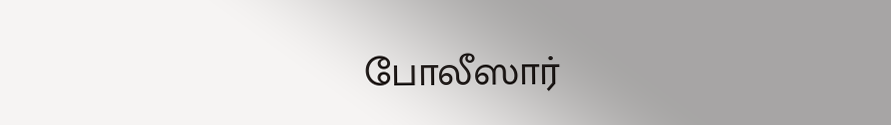போலீஸார்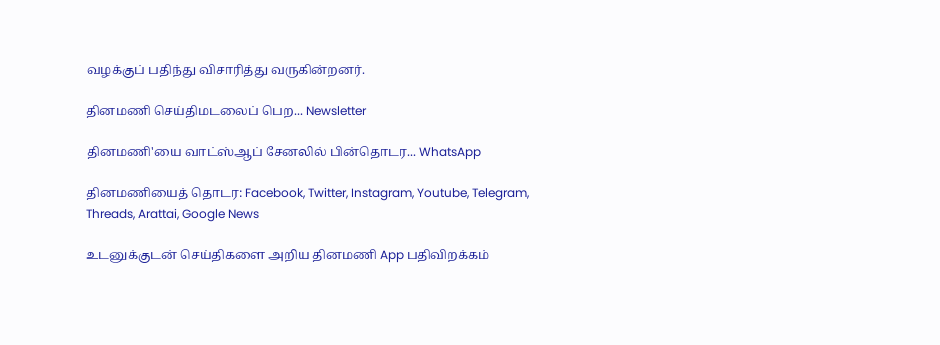வழக்குப் பதிந்து விசாரித்து வருகின்றனர்.

தினமணி செய்திமடலைப் பெற... Newsletter

தினமணி'யை வாட்ஸ்ஆப் சேனலில் பின்தொடர... WhatsApp

தினமணியைத் தொடர: Facebook, Twitter, Instagram, Youtube, Telegram, Threads, Arattai, Google News

உடனுக்குடன் செய்திகளை அறிய தினமணி App பதிவிறக்கம்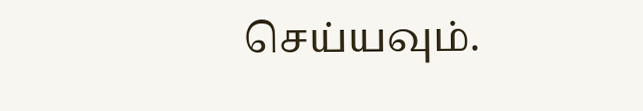செய்யவும்.